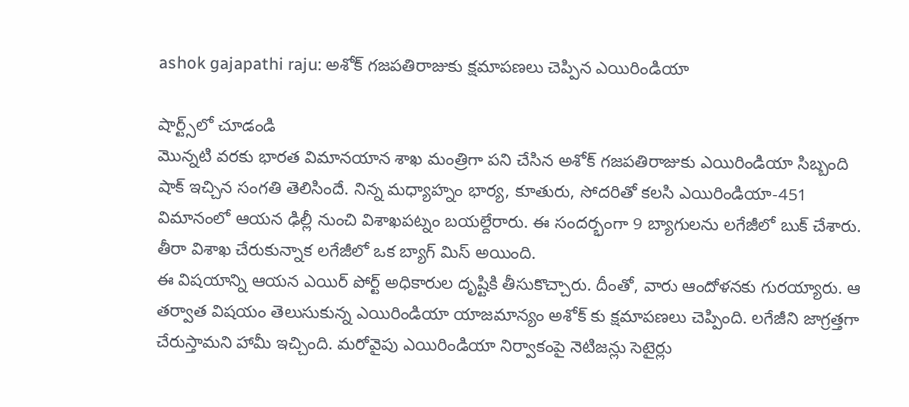ashok gajapathi raju: అశోక్ గజపతిరాజుకు క్షమాపణలు చెప్పిన ఎయిరిండియా

షార్ట్స్‌లో చూడండి
మొన్నటి వరకు భారత విమానయాన శాఖ మంత్రిగా పని చేసిన అశోక్ గజపతిరాజుకు ఎయిరిండియా సిబ్బంది షాక్ ఇచ్చిన సంగతి తెలిసిందే. నిన్న మధ్యాహ్నం భార్య, కూతురు, సోదరితో కలసి ఎయిరిండియా-451 విమానంలో ఆయన ఢిల్లీ నుంచి విశాఖపట్నం బయల్దేరారు. ఈ సందర్భంగా 9 బ్యాగులను లగేజీలో బుక్ చేశారు. తీరా విశాఖ చేరుకున్నాక లగేజీలో ఒక బ్యాగ్ మిస్ అయింది.
ఈ విషయాన్ని ఆయన ఎయిర్ పోర్ట్ అధికారుల దృష్టికి తీసుకొచ్చారు. దీంతో, వారు ఆందోళనకు గురయ్యారు. ఆ తర్వాత విషయం తెలుసుకున్న ఎయిరిండియా యాజమాన్యం అశోక్ కు క్షమాపణలు చెప్పింది. లగేజీని జాగ్రత్తగా చేరుస్తామని హామీ ఇచ్చింది. మరోవైపు ఎయిరిండియా నిర్వాకంపై నెటిజన్లు సెటైర్లు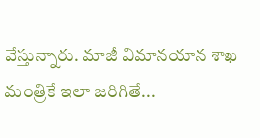వేస్తున్నారు. మాజీ విమానయాన శాఖ మంత్రికే ఇలా జరిగితే...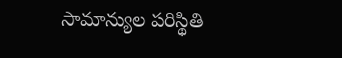సామాన్యుల పరిస్థితి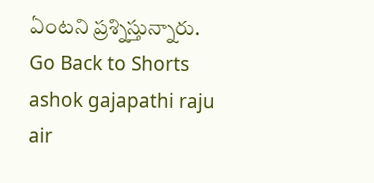ఏంటని ప్రశ్నిస్తున్నారు.
Go Back to Shorts
ashok gajapathi raju
air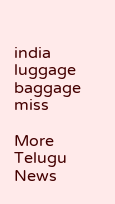india
luggage
baggage
miss

More Telugu News